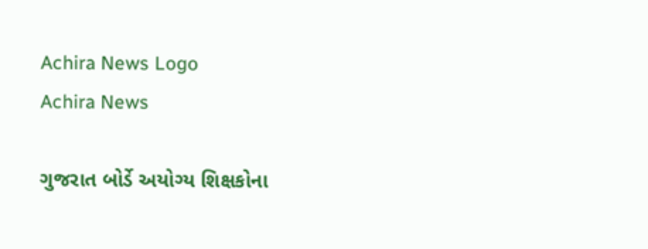Achira News Logo
Achira News

ગુજરાત બોર્ડે અયોગ્ય શિક્ષકોના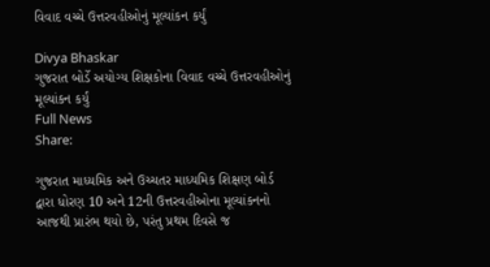વિવાદ વચ્ચે ઉત્તરવહીઓનું મૂલ્યાંકન કર્યું

Divya Bhaskar
ગુજરાત બોર્ડે અયોગ્ય શિક્ષકોના વિવાદ વચ્ચે ઉત્તરવહીઓનું મૂલ્યાંકન કર્યું
Full News
Share:

ગુજરાત માધ્યમિક અને ઉચ્ચતર માધ્યમિક શિક્ષણ બોર્ડ દ્વારા ધોરણ 10 અને 12ની ઉત્તરવહીઓના મૂલ્યાંકનનો આજથી પ્રારંભ થયો છે, પરંતુ પ્રથમ દિવસે જ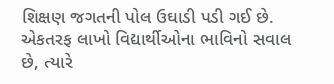શિક્ષણ જગતની પોલ ઉઘાડી પડી ગઈ છે. એકતરફ લાખો વિદ્યાર્થીઓના ભાવિનો સવાલ છે, ત્યારે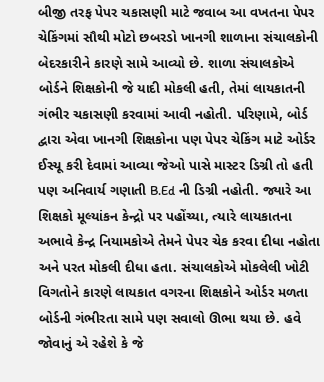બીજી તરફ પેપર ચકાસણી માટે જવાબ આ વખતના પેપર ચેકિંગમાં સૌથી મોટો છબરડો ખાનગી શાળાના સંચાલકોની બેદરકારીને કારણે સામે આવ્યો છે. શાળા સંચાલકોએ બોર્ડને શિક્ષકોની જે યાદી મોકલી હતી, તેમાં લાયકાતની ગંભીર ચકાસણી કરવામાં આવી નહોતી. પરિણામે, બોર્ડ દ્વારા એવા ખાનગી શિક્ષકોના પણ પેપર ચેકિંગ માટે ઓર્ડર ઈસ્યૂ કરી દેવામાં આવ્યા જેઓ પાસે માસ્ટર ડિગ્રી તો હતી પણ અનિવાર્ય ગણાતી B.Ed ની ડિગ્રી નહોતી. જ્યારે આ શિક્ષકો મૂલ્યાંકન કેન્દ્રો પર પહોંચ્યા, ત્યારે લાયકાતના અભાવે કેન્દ્ર નિયામકોએ તેમને પેપર ચેક કરવા દીધા નહોતા અને પરત મોકલી દીધા હતા. સંચાલકોએ મોકલેલી ખોટી વિગતોને કારણે લાયકાત વગરના શિક્ષકોને ઓર્ડર મળતા બોર્ડની ગંભીરતા સામે પણ સવાલો ઊભા થયા છે. હવે જોવાનું એ રહેશે કે જે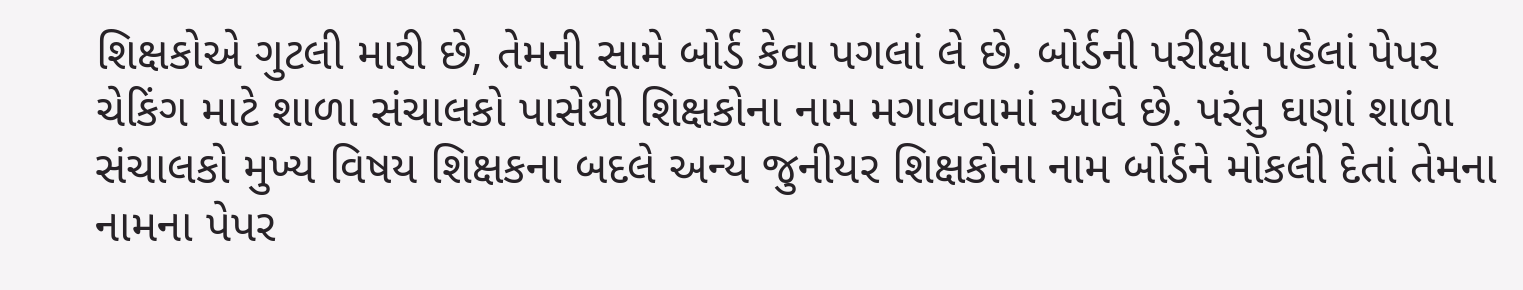શિક્ષકોએ ગુટલી મારી છે, તેમની સામે બોર્ડ કેવા પગલાં લે છે. બોર્ડની પરીક્ષા પહેલાં પેપર ચેકિંગ માટે શાળા સંચાલકો પાસેથી શિક્ષકોના નામ મગાવવામાં આવે છે. પરંતુ ઘણાં શાળા સંચાલકો મુખ્ય વિષય શિક્ષકના બદલે અન્ય જુનીયર શિક્ષકોના નામ બોર્ડને મોકલી દેતાં તેમના નામના પેપર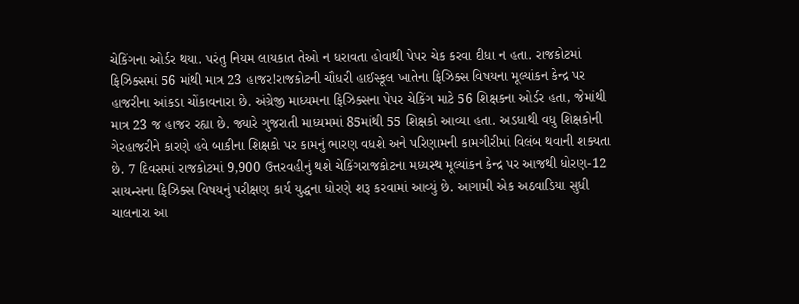ચેકિંગના ઓર્ડર થયા. પરંતુ નિયમ લાયકાત તેઓ ન ધરાવતા હોવાથી પેપર ચેક કરવા દીધા ન હતા. રાજકોટમાં ફિઝિક્સમાં 56 માંથી માત્ર 23 હાજર!રાજકોટની ચૌધરી હાઈસ્કૂલ ખાતેના ફિઝિક્સ વિષયના મૂલ્યાંકન કેન્દ્ર પર હાજરીના આંકડા ચોંકાવનારા છે. અંગ્રેજી માધ્યમના ફિઝિક્સના પેપર ચેકિંગ માટે 56 શિક્ષકના ઓર્ડર હતા, જેમાંથી માત્ર 23 જ હાજર રહ્યા છે. જ્યારે ગુજરાતી માધ્યમમાં 85માંથી 55 શિક્ષકો આવ્યા હતા. અડધાથી વધુ શિક્ષકોની ગેરહાજરીને કારણે હવે બાકીના શિક્ષકો પર કામનું ભારણ વધશે અને પરિણામની કામગીરીમાં વિલંબ થવાની શક્યતા છે. 7 દિવસમાં રાજકોટમાં 9,900 ઉત્તરવહીનું થશે ચેકિંગરાજકોટના મધ્યસ્થ મૂલ્યાંકન કેન્દ્ર પર આજથી ધોરણ-12 સાયન્સના ફિઝિક્સ વિષયનું પરીક્ષણ કાર્ય યુદ્ધના ધોરણે શરૂ કરવામાં આવ્યું છે. આગામી એક અઠવાડિયા સુધી ચાલનારા આ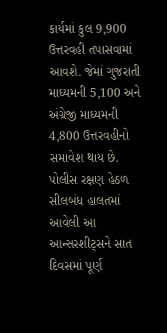કાર્યમાં કુલ 9,900 ઉત્તરવહી તપાસવામાં આવશે. જેમાં ગુજરાતી માધ્યમની 5,100 અને અંગ્રેજી માધ્યમની 4,800 ઉત્તરવહીનો સમાવેશ થાય છે. પોલીસ રક્ષણ હેઠળ સીલબંધ હાલતમાં આવેલી આ આન્સરશીટ્સને સાત દિવસમાં પૂર્ણ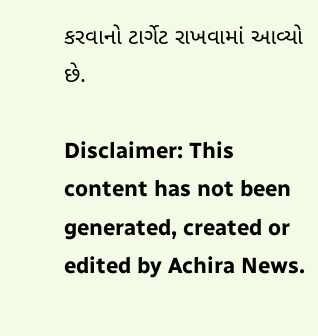કરવાનો ટાર્ગેટ રાખવામાં આવ્યો છે.

Disclaimer: This content has not been generated, created or edited by Achira News.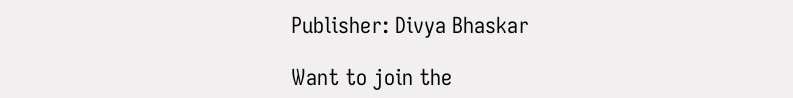Publisher: Divya Bhaskar

Want to join the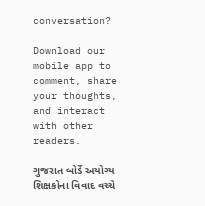conversation?

Download our mobile app to comment, share your thoughts, and interact with other readers.

ગુજરાત બોર્ડે અયોગ્ય શિક્ષકોના વિવાદ વચ્ચે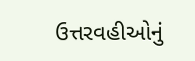ઉત્તરવહીઓનું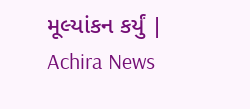મૂલ્યાંકન કર્યું | Achira News